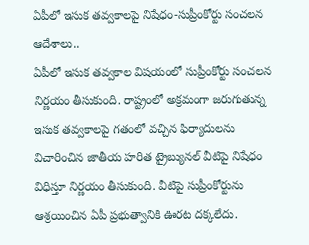ఏపీలో ఇసుక తవ్వకాలపై నిషేధం-సుప్రీంకోర్టు సంచలన ఆదేశాలు..
ఏపీలో ఇసుక తవ్వకాల విషయంలో సుప్రీంకోర్టు సంచలన నిర్ణయం తీసుకుంది. రాష్ట్రంలో అక్రమంగా జరుగుతున్న ఇసుక తవ్వకాలపై గతంలో వచ్చిన ఫిర్యాదులను విచారించిన జాతీయ హరిత ట్రైబ్యునల్ వీటిపై నిషేధం విధిస్తూ నిర్ణయం తీసుకుంది. వీటిపై సుప్రీంకోర్టును ఆశ్రయించిన ఏపీ ప్రభుత్వానికి ఊరట దక్కలేదు.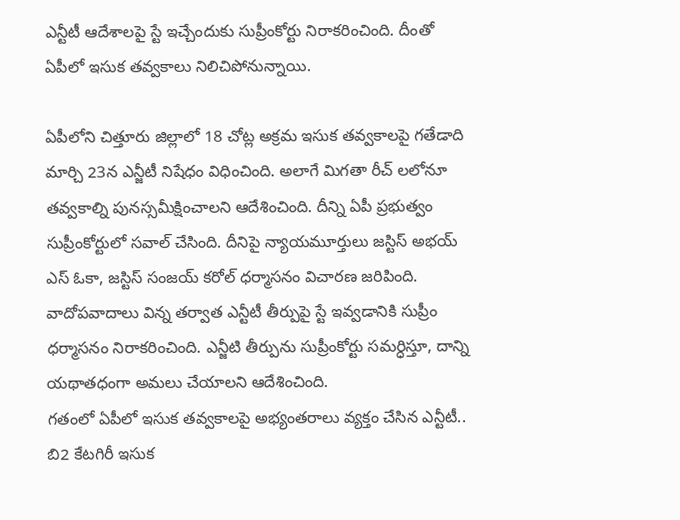ఎన్టీటీ ఆదేశాలపై స్టే ఇచ్చేందుకు సుప్రీంకోర్టు నిరాకరించింది. దీంతో ఏపీలో ఇసుక తవ్వకాలు నిలిచిపోనున్నాయి.

ఏపీలోని చిత్తూరు జిల్లాలో 18 చోట్ల అక్రమ ఇసుక తవ్వకాలపై గతేడాది మార్చి 23న ఎన్జీటీ నిషేధం విధించింది. అలాగే మిగతా రీచ్ లలోనూ తవ్వకాల్ని పునస్సమీక్షించాలని ఆదేశించింది. దీన్ని ఏపీ ప్రభుత్వం సుప్రీంకోర్టులో సవాల్ చేసింది. దీనిపై న్యాయమూర్తులు జస్టిస్ అభయ్ ఎస్ ఓకా, జస్టిస్ సంజయ్ కరోల్ ధర్మాసనం విచారణ జరిపింది. వాదోపవాదాలు విన్న తర్వాత ఎన్టీటీ తీర్పుపై స్టే ఇవ్వడానికి సుప్రీం ధర్మాసనం నిరాకరించింది. ఎన్జీటి తీర్పును సుప్రీంకోర్టు సమర్ధిస్తూ, దాన్ని యథాతధంగా అమలు చేయాలని ఆదేశించింది.
గతంలో ఏపీలో ఇసుక తవ్వకాలపై అభ్యంతరాలు వ్యక్తం చేసిన ఎన్టీటీ.. బి2 కేటగిరీ ఇసుక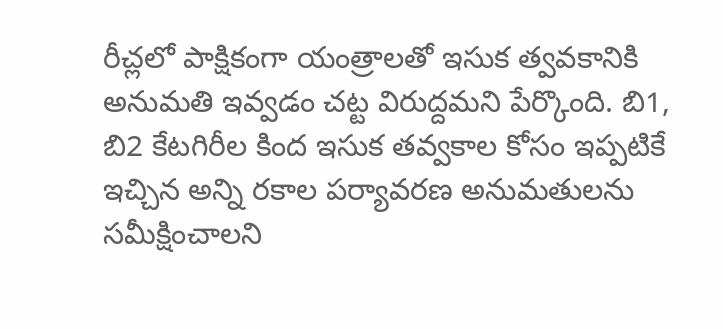రీచ్లలో పాక్షికంగా యంత్రాలతో ఇసుక త్వవకానికి అనుమతి ఇవ్వడం చట్ట విరుద్దమని పేర్కొంది. బి1, బి2 కేటగిరీల కింద ఇసుక తవ్వకాల కోసం ఇప్పటికే ఇచ్చిన అన్ని రకాల పర్యావరణ అనుమతులను సమీక్షించాలని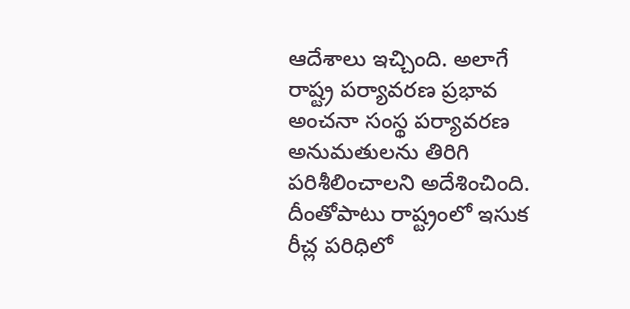ఆదేశాలు ఇచ్చింది. అలాగే రాష్ట్ర పర్యావరణ ప్రభావ అంచనా సంస్థ పర్యావరణ అనుమతులను తిరిగి పరిశీలించాలని అదేశించింది.
దీంతోపాటు రాష్ట్రంలో ఇసుక రీచ్ల పరిధిలో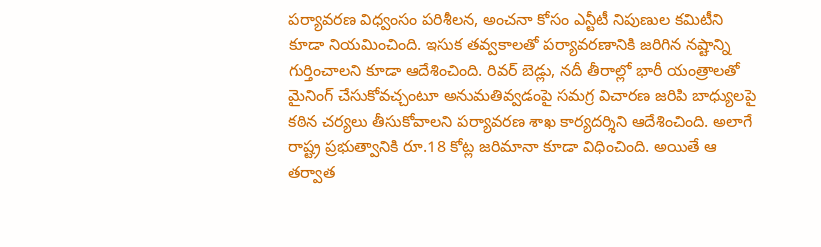పర్యావరణ విధ్వంసం పరిశీలన, అంచనా కోసం ఎన్టీటీ నిపుణుల కమిటీని కూడా నియమించింది. ఇసుక తవ్వకాలతో పర్యావరణానికి జరిగిన నష్టాన్ని గుర్తించాలని కూడా ఆదేశించింది. రివర్ బెడ్లు, నదీ తీరాల్లో భారీ యంత్రాలతో మైనింగ్ చేసుకోవచ్చంటూ అనుమతివ్వడంపై సమగ్ర విచారణ జరిపి బాధ్యులపై కఠిన చర్యలు తీసుకోవాలని పర్యావరణ శాఖ కార్యదర్శిని ఆదేశించింది. అలాగే రాష్ట్ర ప్రభుత్వానికి రూ.18 కోట్ల జరిమానా కూడా విధించింది. అయితే ఆ తర్వాత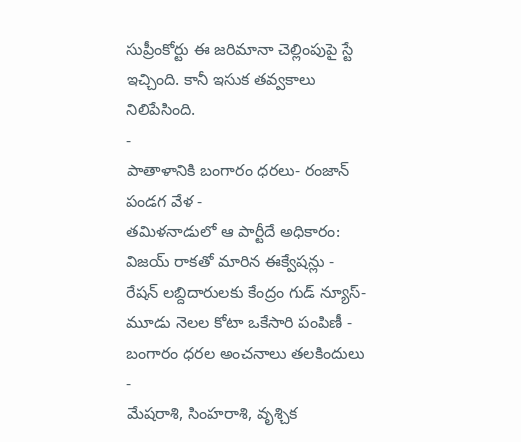సుప్రీంకోర్టు ఈ జరిమానా చెల్లింపుపై స్టే ఇచ్చింది. కానీ ఇసుక తవ్వకాలు నిలిపేసింది.
-
పాతాళానికి బంగారం ధరలు- రంజాన్ పండగ వేళ -
తమిళనాడులో ఆ పార్టీదే అధికారం: విజయ్ రాకతో మారిన ఈక్వేషన్లు -
రేషన్ లబ్దిదారులకు కేంద్రం గుడ్ న్యూస్- మూడు నెలల కోటా ఒకేసారి పంపిణీ -
బంగారం ధరల అంచనాలు తలకిందులు -
మేషరాశి, సింహరాశి, వృశ్చిక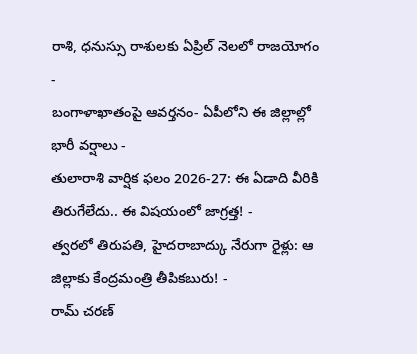రాశి, ధనుస్సు రాశులకు ఏప్రిల్ నెలలో రాజయోగం -
బంగాళాఖాతంపై ఆవర్తనం- ఏపీలోని ఈ జిల్లాల్లో భారీ వర్షాలు -
తులారాశి వార్షిక ఫలం 2026-27: ఈ ఏడాది వీరికి తిరుగేలేదు.. ఈ విషయంలో జాగ్రత్త! -
త్వరలో తిరుపతి, హైదరాబాద్కు నేరుగా రైళ్లు: ఆ జిల్లాకు కేంద్రమంత్రి తీపికబురు! -
రామ్ చరణ్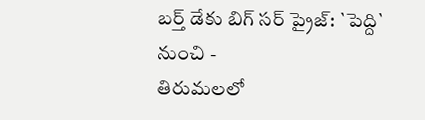బర్త్ డేకు బిగ్ సర్ ప్రైజ్: `పెద్ది` నుంచి -
తిరుమలలో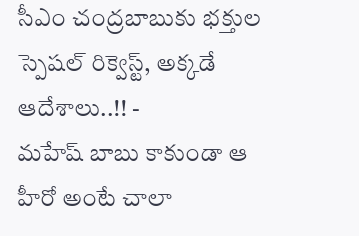సీఎం చంద్రబాబుకు భక్తుల స్పెషల్ రిక్వెస్ట్, అక్కడే ఆదేశాలు..!! -
మహేష్ బాబు కాకుండా ఆ హీరో అంటే చాలా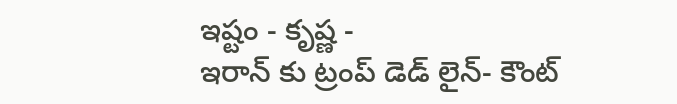ఇష్టం - కృష్ణ -
ఇరాన్ కు ట్రంప్ డెడ్ లైన్- కౌంట్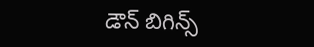డౌన్ బిగిన్స్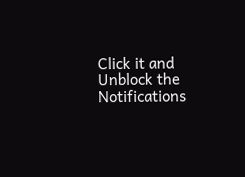Click it and Unblock the Notifications